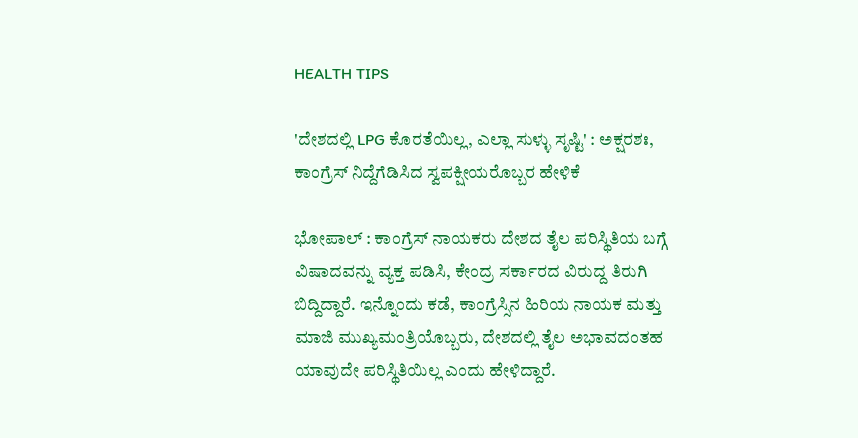HEALTH TIPS

'ದೇಶದಲ್ಲಿ LPG ಕೊರತೆಯಿಲ್ಲ, ಎಲ್ಲಾ ಸುಳ್ಳು ಸೃಷ್ಟಿ' : ಅಕ್ಷರಶಃ, ಕಾಂಗ್ರೆಸ್ ನಿದ್ದೆಗೆಡಿಸಿದ ಸ್ವಪಕ್ಷೀಯರೊಬ್ಬರ ಹೇಳಿಕೆ

ಭೋಪಾಲ್ : ಕಾಂಗ್ರೆಸ್ ನಾಯಕರು ದೇಶದ ತೈಲ ಪರಿಸ್ಥಿತಿಯ ಬಗ್ಗೆ ವಿಷಾದವನ್ನು ವ್ಯಕ್ತ ಪಡಿಸಿ, ಕೇಂದ್ರ ಸರ್ಕಾರದ ವಿರುದ್ದ ತಿರುಗಿ ಬಿದ್ದಿದ್ದಾರೆ. ಇನ್ನೊಂದು ಕಡೆ, ಕಾಂಗ್ರೆಸ್ಸಿನ ಹಿರಿಯ ನಾಯಕ ಮತ್ತು ಮಾಜಿ ಮುಖ್ಯಮಂತ್ರಿಯೊಬ್ಬರು, ದೇಶದಲ್ಲಿ ತೈಲ ಅಭಾವದಂತಹ ಯಾವುದೇ ಪರಿಸ್ಥಿತಿಯಿಲ್ಲ ಎಂದು ಹೇಳಿದ್ದಾರೆ.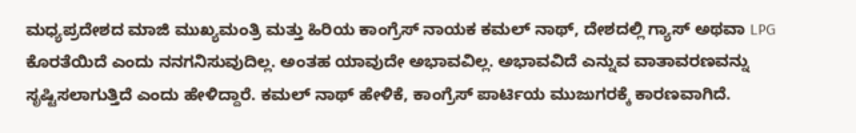ಮಧ್ಯಪ್ರದೇಶದ ಮಾಜಿ ಮುಖ್ಯಮಂತ್ರಿ ಮತ್ತು ಹಿರಿಯ ಕಾಂಗ್ರೆಸ್ ನಾಯಕ ಕಮಲ್ ನಾಥ್, ದೇಶದಲ್ಲಿ ಗ್ಯಾಸ್ ಅಥವಾ LPG ಕೊರತೆಯಿದೆ ಎಂದು ನನಗನಿಸುವುದಿಲ್ಲ. ಅಂತಹ ಯಾವುದೇ ಅಭಾವವಿಲ್ಲ. ಅಭಾವವಿದೆ ಎನ್ನುವ ವಾತಾವರಣವನ್ನು ಸೃಷ್ಟಿಸಲಾಗುತ್ತಿದೆ ಎಂದು ಹೇಳಿದ್ದಾರೆ. ಕಮಲ್ ನಾಥ್ ಹೇಳಿಕೆ, ಕಾಂಗ್ರೆಸ್ ಪಾರ್ಟಿಯ ಮುಜುಗರಕ್ಕೆ ಕಾರಣವಾಗಿದೆ.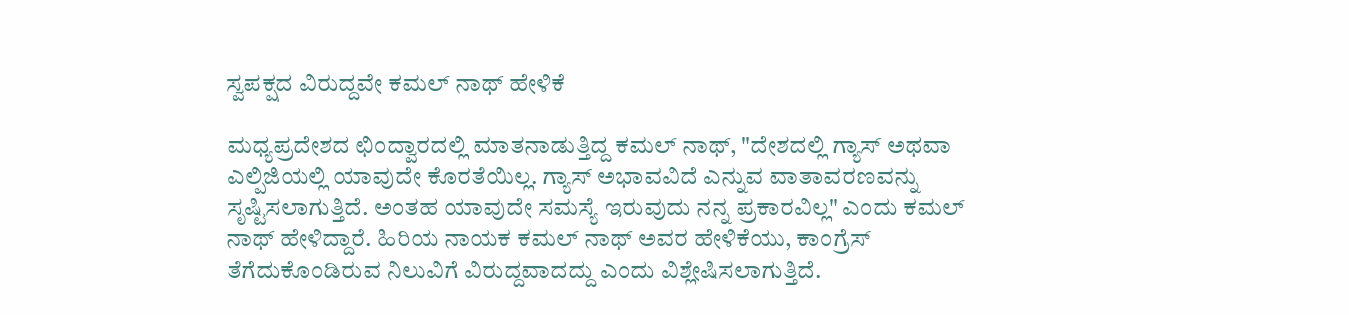ಸ್ವಪಕ್ಷದ ವಿರುದ್ದವೇ ಕಮಲ್ ನಾಥ್ ಹೇಳಿಕೆ

ಮಧ್ಯಪ್ರದೇಶದ ಛಿಂದ್ವಾರದಲ್ಲಿ ಮಾತನಾಡುತ್ತಿದ್ದ ಕಮಲ್ ನಾಥ್, "ದೇಶದಲ್ಲಿ ಗ್ಯಾಸ್ ಅಥವಾ ಎಲ್ಪಿಜಿಯಲ್ಲಿ ಯಾವುದೇ ಕೊರತೆಯಿಲ್ಲ. ಗ್ಯಾಸ್ ಅಭಾವವಿದೆ ಎನ್ನುವ ವಾತಾವರಣವನ್ನು ಸೃಷ್ಟಿಸಲಾಗುತ್ತಿದೆ. ಅಂತಹ ಯಾವುದೇ ಸಮಸ್ಯೆ ಇರುವುದು ನನ್ನ ಪ್ರಕಾರವಿಲ್ಲ" ಎಂದು ಕಮಲ್ ನಾಥ್ ಹೇಳಿದ್ದಾರೆ. ಹಿರಿಯ ನಾಯಕ ಕಮಲ್ ನಾಥ್ ಅವರ ಹೇಳಿಕೆಯು, ಕಾಂಗ್ರೆಸ್ ತೆಗೆದುಕೊಂಡಿರುವ ನಿಲುವಿಗೆ ವಿರುದ್ದವಾದದ್ದು ಎಂದು ವಿಶ್ಲೇಷಿಸಲಾಗುತ್ತಿದೆ.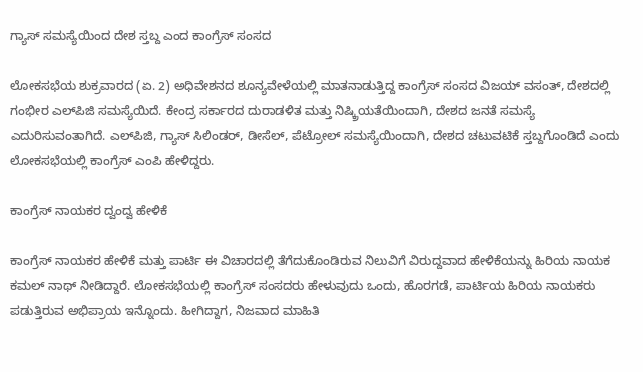ಗ್ಯಾಸ್ ಸಮಸ್ಯೆಯಿಂದ ದೇಶ ಸ್ತಬ್ದ ಎಂದ ಕಾಂಗ್ರೆಸ್ ಸಂಸದ

ಲೋಕಸಭೆಯ ಶುಕ್ರವಾರದ (ಏ. 2) ಅಧಿವೇಶನದ ಶೂನ್ಯವೇಳೆಯಲ್ಲಿ ಮಾತನಾಡುತ್ತಿದ್ದ ಕಾಂಗ್ರೆಸ್ ಸಂಸದ ವಿಜಯ್ ವಸಂತ್, ದೇಶದಲ್ಲಿ ಗಂಭೀರ ಎಲ್‌ಪಿಜಿ ಸಮಸ್ಯೆಯಿದೆ. ಕೇಂದ್ರ ಸರ್ಕಾರದ ದುರಾಡಳಿತ ಮತ್ತು ನಿಷ್ಕ್ರ‍ಿಯತೆಯಿಂದಾಗಿ, ದೇಶದ ಜನತೆ ಸಮಸ್ಯೆ ಎದುರಿಸುವಂತಾಗಿದೆ. ಎಲ್‌ಪಿಜಿ, ಗ್ಯಾಸ್ ಸಿಲಿಂಡರ್, ಡೀಸೆಲ್, ಪೆಟ್ರೋಲ್ ಸಮಸ್ಯೆಯಿಂದಾಗಿ, ದೇಶದ ಚಟುವಟಿಕೆ ಸ್ತಬ್ದಗೊಂಡಿದೆ ಎಂದು ಲೋಕಸಭೆಯಲ್ಲಿ ಕಾಂಗ್ರೆಸ್ ಎಂಪಿ ಹೇಳಿದ್ದರು.

ಕಾಂಗ್ರೆಸ್ ನಾಯಕರ ದ್ವಂದ್ವ ಹೇಳಿಕೆ

ಕಾಂಗ್ರೆಸ್ ನಾಯಕರ ಹೇಳಿಕೆ ಮತ್ತು ಪಾರ್ಟಿ ಈ ವಿಚಾರದಲ್ಲಿ ತೆಗೆದುಕೊಂಡಿರುವ ನಿಲುವಿಗೆ ವಿರುದ್ದವಾದ ಹೇಳಿಕೆಯನ್ನು ಹಿರಿಯ ನಾಯಕ ಕಮಲ್ ನಾಥ್ ನೀಡಿದ್ದಾರೆ. ಲೋಕಸಭೆಯಲ್ಲಿ ಕಾಂಗ್ರೆಸ್ ಸಂಸದರು ಹೇಳುವುದು ಒಂದು, ಹೊರಗಡೆ, ಪಾರ್ಟಿಯ ಹಿರಿಯ ನಾಯಕರು ಪಡುತ್ತಿರುವ ಅಭಿಪ್ರಾಯ ಇನ್ನೊಂದು. ಹೀಗಿದ್ದಾಗ, ನಿಜವಾದ ಮಾಹಿತಿ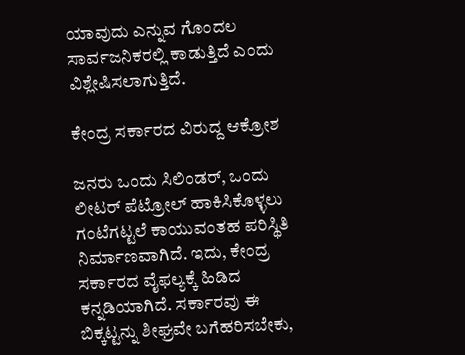ಯಾವುದು ಎನ್ನುವ ಗೊಂದಲ ಸಾರ್ವಜನಿಕರಲ್ಲಿ ಕಾಡುತ್ತಿದೆ ಎಂದು ವಿಶ್ಲೇಷಿಸಲಾಗುತ್ತಿದೆ.

ಕೇಂದ್ರ ಸರ್ಕಾರದ ವಿರುದ್ದ ಆಕ್ರೋಶ

ಜನರು ಒಂದು ಸಿಲಿಂಡರ್, ಒಂದು ಲೀಟರ್ ಪೆಟ್ರೋಲ್ ಹಾಕಿಸಿಕೊಳ್ಳಲು ಗಂಟೆಗಟ್ಟಲೆ ಕಾಯುವಂತಹ ಪರಿಸ್ಥಿತಿ ನಿರ್ಮಾಣವಾಗಿದೆ. ಇದು, ಕೇಂದ್ರ ಸರ್ಕಾರದ ವೈಫಲ್ಯಕ್ಕೆ ಹಿಡಿದ ಕನ್ನಡಿಯಾಗಿದೆ. ಸರ್ಕಾರವು ಈ ಬಿಕ್ಕಟ್ಟನ್ನು ಶೀಘ್ರವೇ ಬಗೆಹರಿಸಬೇಕು,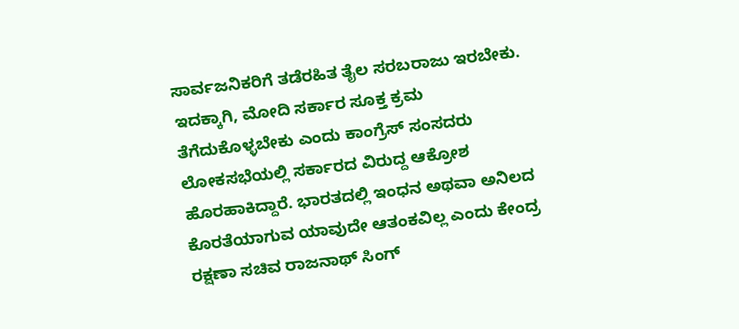ಸಾರ್ವಜನಿಕರಿಗೆ ತಡೆರಹಿತ ತೈಲ ಸರಬರಾಜು ಇರಬೇಕು. ಇದಕ್ಕಾಗಿ, ಮೋದಿ ಸರ್ಕಾರ ಸೂಕ್ತ ಕ್ರಮ ತೆಗೆದುಕೊಳ್ಳಬೇಕು ಎಂದು ಕಾಂಗ್ರೆಸ್ ಸಂಸದರು ಲೋಕಸಭೆಯಲ್ಲಿ ಸರ್ಕಾರದ ವಿರುದ್ದ ಆಕ್ರೋಶ ಹೊರಹಾಕಿದ್ದಾರೆ. ಭಾರತದಲ್ಲಿ ಇಂಧನ ಅಥವಾ ಅನಿಲದ ಕೊರತೆಯಾಗುವ ಯಾವುದೇ ಆತಂಕವಿಲ್ಲ ಎಂದು ಕೇಂದ್ರ ರಕ್ಷಣಾ ಸಚಿವ ರಾಜನಾಥ್ ಸಿಂಗ್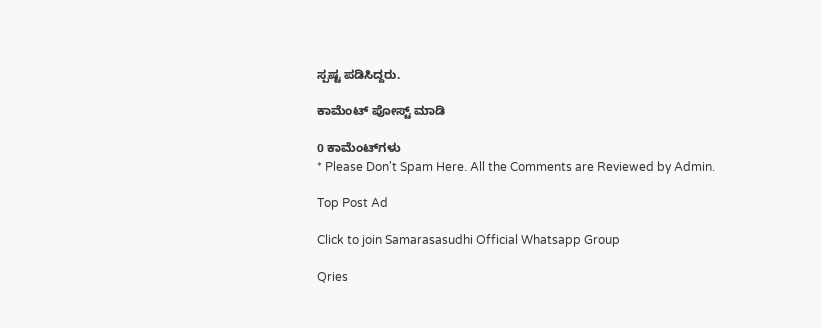ಸ್ಪಷ್ಟ ಪಡಿಸಿದ್ದರು.

ಕಾಮೆಂಟ್‌‌ ಪೋಸ್ಟ್‌ ಮಾಡಿ

0 ಕಾಮೆಂಟ್‌ಗಳು
* Please Don't Spam Here. All the Comments are Reviewed by Admin.

Top Post Ad

Click to join Samarasasudhi Official Whatsapp Group

Qries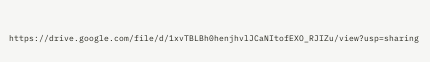https://drive.google.com/file/d/1xvTBLBh0henjhvlJCaNItofEXO_RJIZu/view?usp=sharing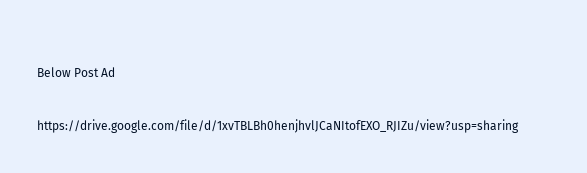Below Post Ad

https://drive.google.com/file/d/1xvTBLBh0henjhvlJCaNItofEXO_RJIZu/view?usp=sharing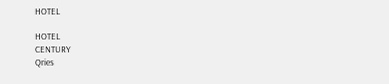HOTEL

HOTEL
CENTURY
Qries